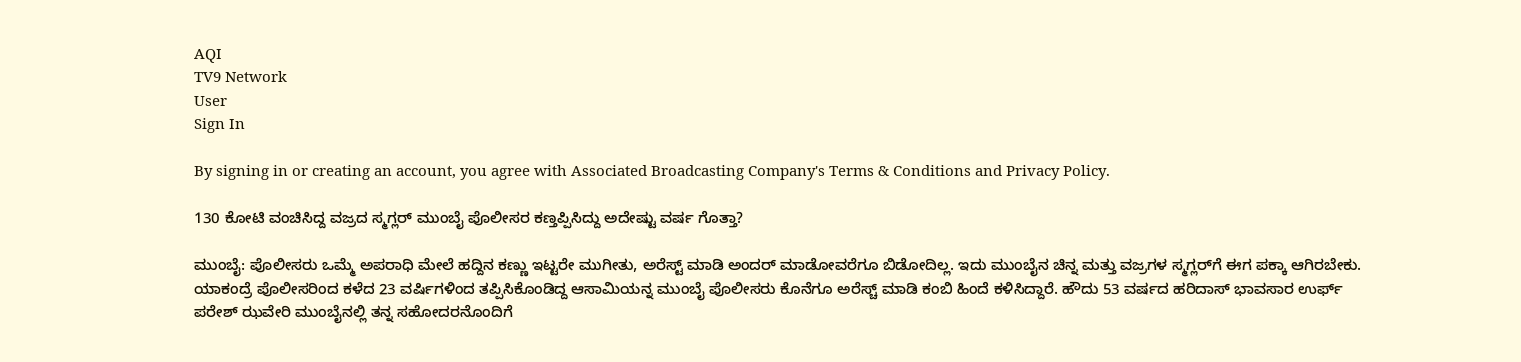AQI
TV9 Network
User
Sign In

By signing in or creating an account, you agree with Associated Broadcasting Company's Terms & Conditions and Privacy Policy.

130 ಕೋಟಿ ವಂಚಿಸಿದ್ದ ವಜ್ರದ ಸ್ಮಗ್ಲರ್ ಮುಂಬೈ ಪೊಲೀಸರ ಕಣ್ತಪ್ಪಿಸಿದ್ದು ಅದೇಷ್ಟು ವರ್ಷ ಗೊತ್ತಾ?

ಮುಂಬೈ: ಪೊಲೀಸರು ಒಮ್ಮೆ ಅಪರಾಧಿ ಮೇಲೆ ಹದ್ದಿನ ಕಣ್ಣು ಇಟ್ಟರೇ ಮುಗೀತು, ಅರೆಸ್ಟ್ ಮಾಡಿ ಅಂದರ್ ಮಾಡೋವರೆಗೂ ಬಿಡೋದಿಲ್ಲ. ಇದು ಮುಂಬೈನ ಚಿನ್ನ ಮತ್ತು ವಜ್ರಗಳ ಸ್ಮಗ್ಲರ್‌ಗೆ ಈಗ ಪಕ್ಕಾ ಆಗಿರಬೇಕು. ಯಾಕಂದ್ರೆ ಪೊಲೀಸರಿಂದ ಕಳೆದ 23 ವರ್ಷಿಗಳಿಂದ ತಪ್ಪಿಸಿಕೊಂಡಿದ್ದ ಆಸಾಮಿಯನ್ನ ಮುಂಬೈ ಪೊಲೀಸರು ಕೊನೆಗೂ ಅರೆಸ್ಚ್ ಮಾಡಿ ಕಂಬಿ ಹಿಂದೆ ಕಳಿಸಿದ್ದಾರೆ. ಹೌದು 53 ವರ್ಷದ ಹರಿದಾಸ್ ಭಾವಸಾರ ಉರ್ಫ್ ಪರೇಶ್ ಝವೇರಿ ಮುಂಬೈನಲ್ಲಿ ತನ್ನ ಸಹೋದರನೊಂದಿಗೆ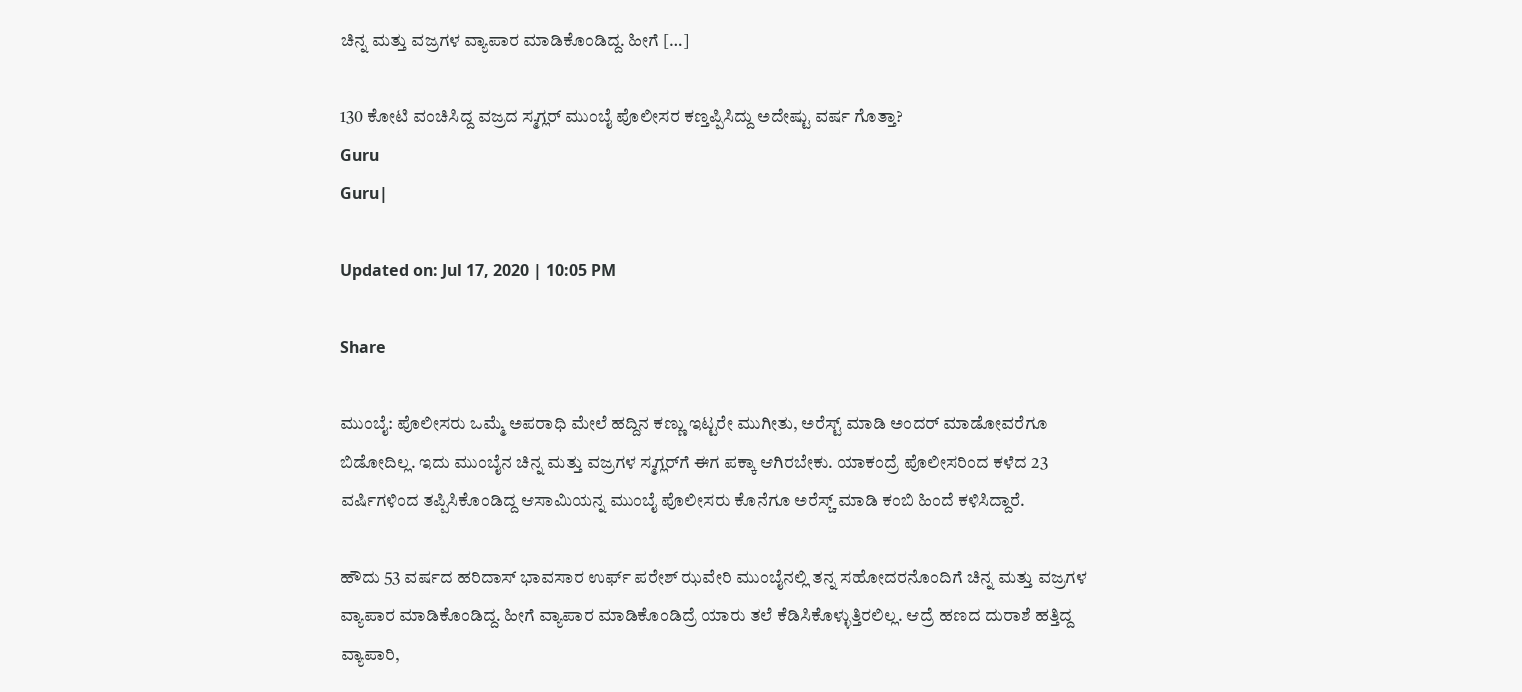ಚಿನ್ನ ಮತ್ತು ವಜ್ರಗಳ ವ್ಯಾಪಾರ ಮಾಡಿಕೊಂಡಿದ್ದ. ಹೀಗೆ […]

130 ಕೋಟಿ ವಂಚಿಸಿದ್ದ ವಜ್ರದ ಸ್ಮಗ್ಲರ್ ಮುಂಬೈ ಪೊಲೀಸರ ಕಣ್ತಪ್ಪಿಸಿದ್ದು ಅದೇಷ್ಟು ವರ್ಷ ಗೊತ್ತಾ?
Guru
Guru|

Updated on: Jul 17, 2020 | 10:05 PM

Share

ಮುಂಬೈ: ಪೊಲೀಸರು ಒಮ್ಮೆ ಅಪರಾಧಿ ಮೇಲೆ ಹದ್ದಿನ ಕಣ್ಣು ಇಟ್ಟರೇ ಮುಗೀತು, ಅರೆಸ್ಟ್ ಮಾಡಿ ಅಂದರ್ ಮಾಡೋವರೆಗೂ ಬಿಡೋದಿಲ್ಲ. ಇದು ಮುಂಬೈನ ಚಿನ್ನ ಮತ್ತು ವಜ್ರಗಳ ಸ್ಮಗ್ಲರ್‌ಗೆ ಈಗ ಪಕ್ಕಾ ಆಗಿರಬೇಕು. ಯಾಕಂದ್ರೆ ಪೊಲೀಸರಿಂದ ಕಳೆದ 23 ವರ್ಷಿಗಳಿಂದ ತಪ್ಪಿಸಿಕೊಂಡಿದ್ದ ಆಸಾಮಿಯನ್ನ ಮುಂಬೈ ಪೊಲೀಸರು ಕೊನೆಗೂ ಅರೆಸ್ಚ್ ಮಾಡಿ ಕಂಬಿ ಹಿಂದೆ ಕಳಿಸಿದ್ದಾರೆ.

ಹೌದು 53 ವರ್ಷದ ಹರಿದಾಸ್ ಭಾವಸಾರ ಉರ್ಫ್ ಪರೇಶ್ ಝವೇರಿ ಮುಂಬೈನಲ್ಲಿ ತನ್ನ ಸಹೋದರನೊಂದಿಗೆ ಚಿನ್ನ ಮತ್ತು ವಜ್ರಗಳ ವ್ಯಾಪಾರ ಮಾಡಿಕೊಂಡಿದ್ದ. ಹೀಗೆ ವ್ಯಾಪಾರ ಮಾಡಿಕೊಂಡಿದ್ರೆ ಯಾರು ತಲೆ ಕೆಡಿಸಿಕೊಳ್ಳುತ್ತಿರಲಿಲ್ಲ. ಆದ್ರೆ ಹಣದ ದುರಾಶೆ ಹತ್ತಿದ್ದ ವ್ಯಾಪಾರಿ,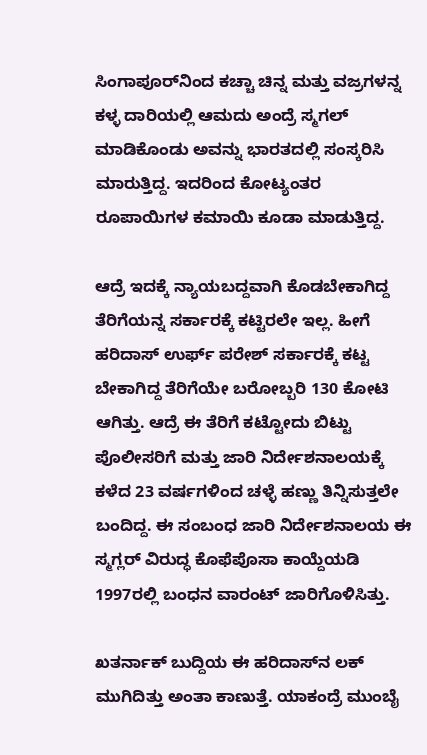ಸಿಂಗಾಪೂರ್‌ನಿಂದ ಕಚ್ಚಾ ಚಿನ್ನ ಮತ್ತು ವಜ್ರಗಳನ್ನ ಕಳ್ಳ ದಾರಿಯಲ್ಲಿ ಆಮದು ಅಂದ್ರೆ ಸ್ಮಗಲ್ ಮಾಡಿಕೊಂಡು ಅವನ್ನು ಭಾರತದಲ್ಲಿ ಸಂಸ್ಕರಿಸಿ ಮಾರುತ್ತಿದ್ದ. ಇದರಿಂದ ಕೋಟ್ಯಂತರ ರೂಪಾಯಿಗಳ ಕಮಾಯಿ ಕೂಡಾ ಮಾಡುತ್ತಿದ್ದ.

ಆದ್ರೆ ಇದಕ್ಕೆ ನ್ಯಾಯಬದ್ದವಾಗಿ ಕೊಡಬೇಕಾಗಿದ್ದ ತೆರಿಗೆಯನ್ನ ಸರ್ಕಾರಕ್ಕೆ ಕಟ್ಟಿರಲೇ ಇಲ್ಲ. ಹೀಗೆ ಹರಿದಾಸ್ ಉರ್ಫ್ ಪರೇಶ್ ಸರ್ಕಾರಕ್ಕೆ ಕಟ್ಟ ಬೇಕಾಗಿದ್ದ ತೆರಿಗೆಯೇ ಬರೋಬ್ಬರಿ 130 ಕೋಟಿ ಆಗಿತ್ತು. ಆದ್ರೆ ಈ ತೆರಿಗೆ ಕಟ್ಟೋದು ಬಿಟ್ಟು ಪೊಲೀಸರಿಗೆ ಮತ್ತು ಜಾರಿ ನಿರ್ದೇಶನಾಲಯಕ್ಕೆ ಕಳೆದ 23 ವರ್ಷಗಳಿಂದ ಚಳ್ಳೆ ಹಣ್ಣು ತಿನ್ನಿಸುತ್ತಲೇ ಬಂದಿದ್ದ. ಈ ಸಂಬಂಧ ಜಾರಿ ನಿರ್ದೇಶನಾಲಯ ಈ ಸ್ಮಗ್ಲರ್ ವಿರುದ್ಧ ಕೊಫೆಪೊಸಾ ಕಾಯ್ದೆಯಡಿ 1997ರಲ್ಲಿ ಬಂಧನ ವಾರಂಟ್ ಜಾರಿಗೊಳಿಸಿತ್ತು.

ಖತರ್ನಾಕ್ ಬುದ್ದಿಯ ಈ ಹರಿದಾಸ್‌ನ ಲಕ್ ಮುಗಿದಿತ್ತು ಅಂತಾ ಕಾಣುತ್ತೆ. ಯಾಕಂದ್ರೆ ಮುಂಬೈ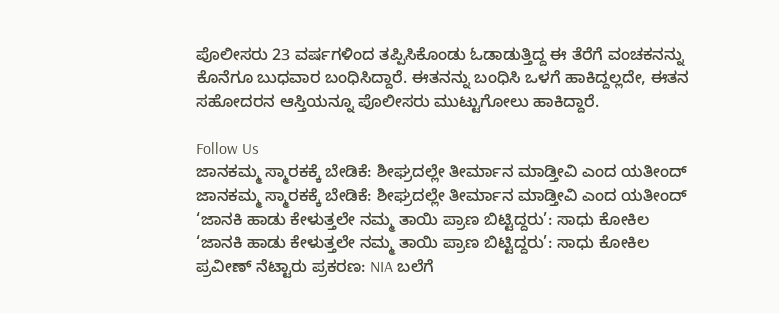ಪೊಲೀಸರು 23 ವರ್ಷಗಳಿಂದ ತಪ್ಪಿಸಿಕೊಂಡು ಓಡಾಡುತ್ತಿದ್ದ ಈ ತೆರೆಗೆ ವಂಚಕನನ್ನು ಕೊನೆಗೂ ಬುಧವಾರ ಬಂಧಿಸಿದ್ದಾರೆ. ಈತನನ್ನು ಬಂಧಿಸಿ ಒಳಗೆ ಹಾಕಿದ್ದಲ್ಲದೇ, ಈತನ ಸಹೋದರನ ಆಸ್ತಿಯನ್ನೂ ಪೊಲೀಸರು ಮುಟ್ಟುಗೋಲು ಹಾಕಿದ್ದಾರೆ.

Follow Us
ಜಾನಕಮ್ಮ ಸ್ಮಾರಕಕ್ಕೆ ಬೇಡಿಕೆ: ಶೀಘ್ರದಲ್ಲೇ ತೀರ್ಮಾನ ಮಾಡ್ತೀವಿ ಎಂದ ಯತೀಂದ್
ಜಾನಕಮ್ಮ ಸ್ಮಾರಕಕ್ಕೆ ಬೇಡಿಕೆ: ಶೀಘ್ರದಲ್ಲೇ ತೀರ್ಮಾನ ಮಾಡ್ತೀವಿ ಎಂದ ಯತೀಂದ್
‘ಜಾನಕಿ ಹಾಡು ಕೇಳುತ್ತಲೇ ನಮ್ಮ ತಾಯಿ ಪ್ರಾಣ ಬಿಟ್ಟಿದ್ದರು’: ಸಾಧು ಕೋಕಿಲ
‘ಜಾನಕಿ ಹಾಡು ಕೇಳುತ್ತಲೇ ನಮ್ಮ ತಾಯಿ ಪ್ರಾಣ ಬಿಟ್ಟಿದ್ದರು’: ಸಾಧು ಕೋಕಿಲ
ಪ್ರವೀಣ್ ನೆಟ್ಟಾರು ಪ್ರಕರಣ: NIA ಬಲೆಗೆ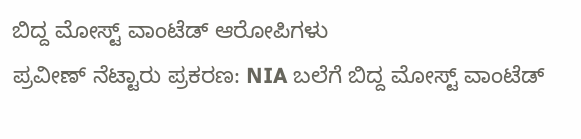ಬಿದ್ದ ಮೋಸ್ಟ್ ವಾಂಟೆಡ್ ಆರೋಪಿಗಳು
ಪ್ರವೀಣ್ ನೆಟ್ಟಾರು ಪ್ರಕರಣ: NIA ಬಲೆಗೆ ಬಿದ್ದ ಮೋಸ್ಟ್ ವಾಂಟೆಡ್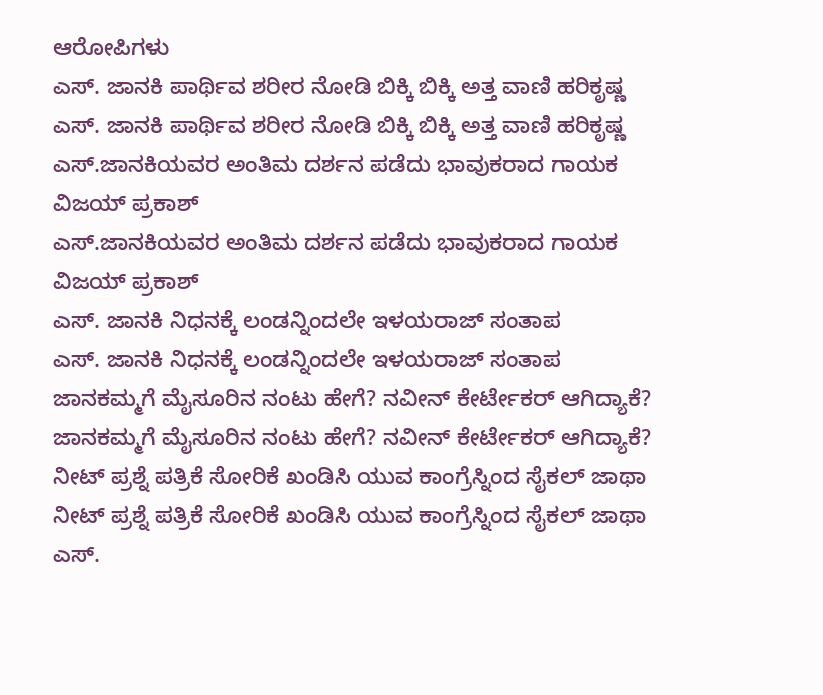ಆರೋಪಿಗಳು
ಎಸ್. ಜಾನಕಿ ಪಾರ್ಥಿವ ಶರೀರ ನೋಡಿ ಬಿಕ್ಕಿ ಬಿಕ್ಕಿ ಅತ್ತ ವಾಣಿ ಹರಿಕೃಷ್ಣ
ಎಸ್. ಜಾನಕಿ ಪಾರ್ಥಿವ ಶರೀರ ನೋಡಿ ಬಿಕ್ಕಿ ಬಿಕ್ಕಿ ಅತ್ತ ವಾಣಿ ಹರಿಕೃಷ್ಣ
ಎಸ್.ಜಾನಕಿಯವರ ಅಂತಿಮ ದರ್ಶನ ಪಡೆದು ಭಾವುಕರಾದ ಗಾಯಕ ವಿಜಯ್ ಪ್ರಕಾಶ್
ಎಸ್.ಜಾನಕಿಯವರ ಅಂತಿಮ ದರ್ಶನ ಪಡೆದು ಭಾವುಕರಾದ ಗಾಯಕ ವಿಜಯ್ ಪ್ರಕಾಶ್
ಎಸ್. ಜಾನಕಿ ನಿಧನಕ್ಕೆ ಲಂಡನ್ನಿಂದಲೇ ಇಳಯರಾಜ್ ಸಂತಾಪ
ಎಸ್. ಜಾನಕಿ ನಿಧನಕ್ಕೆ ಲಂಡನ್ನಿಂದಲೇ ಇಳಯರಾಜ್ ಸಂತಾಪ
ಜಾನಕಮ್ಮಗೆ ಮೈಸೂರಿನ ನಂಟು ಹೇಗೆ? ನವೀನ್ ಕೇರ್ಟೇಕರ್ ಆಗಿದ್ಯಾಕೆ?
ಜಾನಕಮ್ಮಗೆ ಮೈಸೂರಿನ ನಂಟು ಹೇಗೆ? ನವೀನ್ ಕೇರ್ಟೇಕರ್ ಆಗಿದ್ಯಾಕೆ?
ನೀಟ್ ಪ್ರಶ್ನೆ ಪತ್ರಿಕೆ ಸೋರಿಕೆ ಖಂಡಿಸಿ ಯುವ ಕಾಂಗ್ರೆಸ್ನಿಂದ ಸೈಕಲ್ ಜಾಥಾ
ನೀಟ್ ಪ್ರಶ್ನೆ ಪತ್ರಿಕೆ ಸೋರಿಕೆ ಖಂಡಿಸಿ ಯುವ ಕಾಂಗ್ರೆಸ್ನಿಂದ ಸೈಕಲ್ ಜಾಥಾ
ಎಸ್.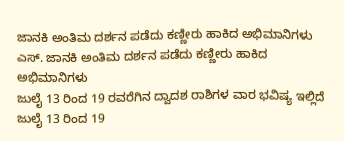ಜಾನಕಿ ಅಂತಿಮ ದರ್ಶನ ಪಡೆದು ಕಣ್ಣೀರು ಹಾಕಿದ ಅಭಿಮಾನಿಗಳು
ಎಸ್. ಜಾನಕಿ ಅಂತಿಮ ದರ್ಶನ ಪಡೆದು ಕಣ್ಣೀರು ಹಾಕಿದ ಅಭಿಮಾನಿಗಳು
ಜುಲೈ 13 ರಿಂದ 19 ರವರೆಗಿನ ದ್ವಾದಶ ರಾಶಿಗಳ ವಾರ ಭವಿಷ್ಯ ಇಲ್ಲಿದೆ
ಜುಲೈ 13 ರಿಂದ 19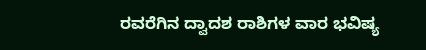ರವರೆಗಿನ ದ್ವಾದಶ ರಾಶಿಗಳ ವಾರ ಭವಿಷ್ಯ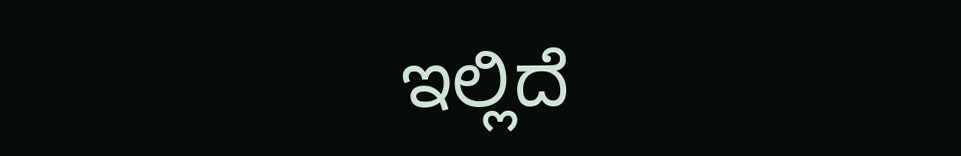ಇಲ್ಲಿದೆ